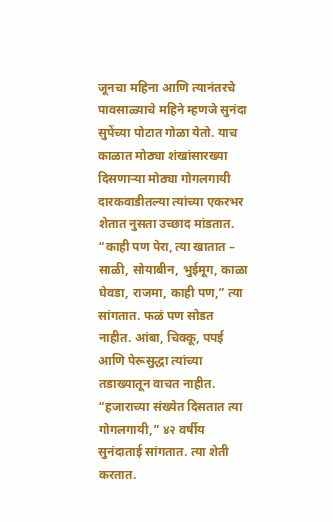जूनचा महिना आणि त्यानंतरचे पावसाळ्याचे महिने म्हणजे सुनंदा सुपेंच्या पोटात गोळा येतो. याच काळात मोठ्या शंखांसारख्या दिसणाऱ्या मोठ्या गोगलगायी दारकवाडीतल्या त्यांच्या एकरभर शेतात नुसता उच्छाद मांडतात.
“काही पण पेरा, त्या खातात – साळी, सोयाबीन, भुईमूग, काळा घेवडा, राजमा, काही पण,” त्या सांगतात. फळं पण सोडत नाहीत. आंबा, चिक्कू, पपई आणि पेरूसुद्धा त्यांच्या तडाख्यातून वाचत नाहीत. “हजाराच्या संख्येत दिसतात त्या गोगलगायी,” ४२ वर्षीय सुनंदाताई सांगतात. त्या शेती करतात.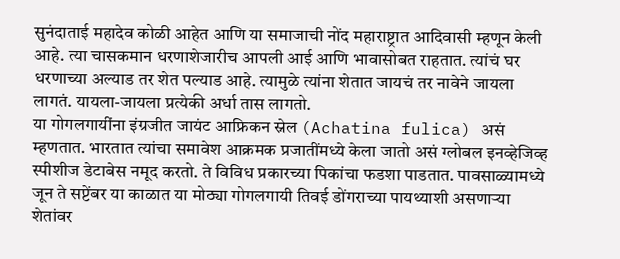सुनंदाताई महादेव कोळी आहेत आणि या समाजाची नोंद महाराष्ट्रात आदिवासी म्हणून केली आहे. त्या चासकमान धरणाशेजारीच आपली आई आणि भावासोबत राहतात. त्यांचं घर धरणाच्या अल्याड तर शेत पल्याड आहे. त्यामुळे त्यांना शेतात जायचं तर नावेने जायला लागतं. यायला-जायला प्रत्येकी अर्धा तास लागतो.
या गोगलगायींना इंग्रजीत जायंट आफ्रिकन स्नेल (Achatina fulica) असं म्हणतात. भारतात त्यांचा समावेश आक्रमक प्रजातींमध्ये केला जातो असं ग्लोबल इनव्हेजिव्ह स्पीशीज डेटाबेस नमूद करतो. ते विविध प्रकारच्या पिकांचा फडशा पाडतात. पावसाळ्यामध्ये जून ते सप्टेंबर या काळात या मोठ्या गोगलगायी तिवई डोंगराच्या पायथ्याशी असणाऱ्या शेतांवर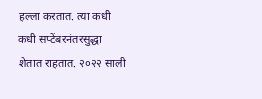हल्ला करतात. त्या कधी कधी सप्टेंबरनंतरसुद्धा शेतात राहतात. २०२२ साली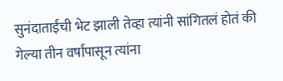सुनंदाताईंची भेट झाली तेव्हा त्यांनी सांगितलं होतं की गेल्या तीन वर्षांपासून त्यांना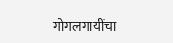गोगलगायींचा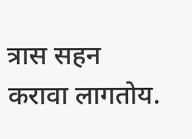त्रास सहन करावा लागतोय.